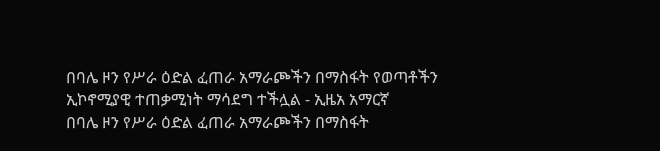በባሌ ዞን የሥራ ዕድል ፈጠራ አማራጮችን በማስፋት የወጣቶችን ኢኮኖሚያዊ ተጠቃሚነት ማሳደግ ተችሏል - ኢዜአ አማርኛ
በባሌ ዞን የሥራ ዕድል ፈጠራ አማራጮችን በማስፋት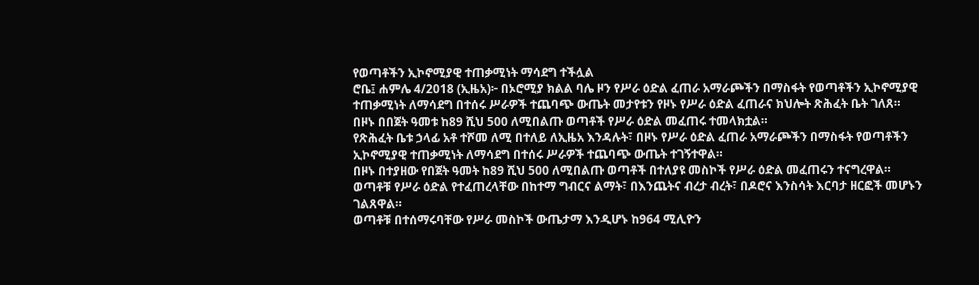የወጣቶችን ኢኮኖሚያዊ ተጠቃሚነት ማሳደግ ተችሏል
ሮቤ፤ ሐምሌ 4/2018 (ኢዜአ)፦ በኦሮሚያ ክልል ባሌ ዞን የሥራ ዕድል ፈጠራ አማራጮችን በማስፋት የወጣቶችን ኢኮኖሚያዊ ተጠቃሚነት ለማሳደግ በተሰሩ ሥራዎች ተጨባጭ ውጤት መታየቱን የዞኑ የሥራ ዕድል ፈጠራና ክህሎት ጽሕፈት ቤት ገለጸ።
በዞኑ በበጀት ዓመቱ ከ89 ሺህ 500 ለሚበልጡ ወጣቶች የሥራ ዕድል መፈጠሩ ተመላክቷል።
የጽሕፈት ቤቱ ኃላፊ አቶ ተሾመ ለሚ በተለይ ለኢዜአ እንዳሉት፣ በዞኑ የሥራ ዕድል ፈጠራ አማራጮችን በማስፋት የወጣቶችን ኢኮኖሚያዊ ተጠቃሚነት ለማሳደግ በተሰሩ ሥራዎች ተጨባጭ ውጤት ተገኝተዋል።
በዞኑ በተያዘው የበጀት ዓመት ከ89 ሺህ 500 ለሚበልጡ ወጣቶች በተለያዩ መስኮች የሥራ ዕድል መፈጠሩን ተናግረዋል።
ወጣቶቹ የሥራ ዕድል የተፈጠረላቸው በከተማ ግብርና ልማት፣ በእንጨትና ብረታ ብረት፣ በዶሮና እንስሳት እርባታ ዘርፎች መሆኑን ገልጸዋል።
ወጣቶቹ በተሰማሩባቸው የሥራ መስኮች ውጤታማ እንዲሆኑ ከ964 ሚሊዮን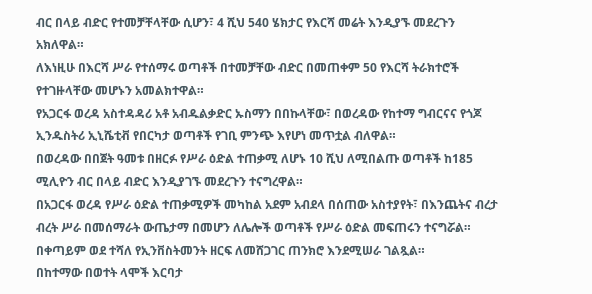ብር በላይ ብድር የተመቻቸላቸው ሲሆን፣ 4 ሺህ 540 ሄክታር የእርሻ መሬት እንዲያኙ መደረጉን አክለዋል።
ለእነዚሁ በእርሻ ሥራ የተሰማሩ ወጣቶች በተመቻቸው ብድር በመጠቀም 50 የእርሻ ትራክተሮች የተገዙላቸው መሆኑን አመልክተዋል።
የአጋርፋ ወረዳ አስተዳዳሪ አቶ አብዱልቃድር ኡስማን በበኩላቸው፣ በወረዳው የከተማ ግብርናና የጎጆ ኢንዱስትሪ ኢኒሼቲቭ የበርካታ ወጣቶች የገቢ ምንጭ እየሆነ መጥቷል ብለዋል።
በወረዳው በበጀት ዓመቱ በዘርፉ የሥራ ዕድል ተጠቃሚ ለሆኑ 10 ሺህ ለሚበልጡ ወጣቶች ከ185 ሚሊዮን ብር በላይ ብድር እንዲያገኙ መደረጉን ተናግረዋል።
በአጋርፋ ወረዳ የሥራ ዕድል ተጠቃሚዎች መካከል አደም አብደላ በሰጠው አስተያየት፣ በእንጨትና ብረታ ብረት ሥራ በመሰማራት ውጤታማ በመሆን ለሌሎች ወጣቶች የሥራ ዕድል መፍጠሩን ተናግሯል።
በቀጣይም ወደ ተሻለ የኢንቨስትመንት ዘርፍ ለመሸጋገር ጠንክሮ እንደሚሠራ ገልጿል።
በከተማው በወተት ላሞች እርባታ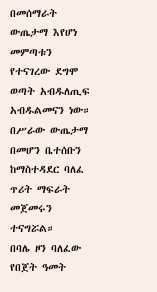በመሰማራት ውጤታማ እየሆነ መምጣቱን የተናገረው ደግሞ ወጣት አብዱለጢፍ አብዱልመናን ነው።
በሥራው ውጤታማ በመሆን ቤተሰቡን ከማስተዳደር ባለፈ ጥሪት ማፍራት መጀመሩን ተናግሯል።
በባሌ ዞን ባለፈው የበጀት ዓመት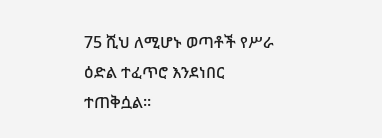75 ሺህ ለሚሆኑ ወጣቶች የሥራ ዕድል ተፈጥሮ እንደነበር ተጠቅሷል።